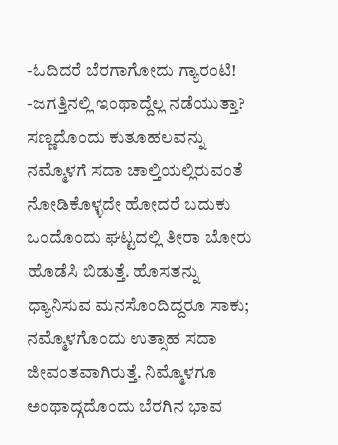-ಓದಿದರೆ ಬೆರಗಾಗೋದು ಗ್ಯಾರಂಟಿ!
-ಜಗತ್ತಿನಲ್ಲಿ ಇಂಥಾದ್ದೆಲ್ಲ ನಡೆಯುತ್ತಾ?
ಸಣ್ಣದೊಂದು ಕುತೂಹಲವನ್ನು ನಮ್ಮೊಳಗೆ ಸದಾ ಚಾಲ್ತಿಯಲ್ಲಿರುವಂತೆ ನೋಡಿಕೊಳ್ಳದೇ ಹೋದರೆ ಬದುಕು ಒಂದೊಂದು ಘಟ್ಟದಲ್ಲಿ ತೀರಾ ಬೋರು ಹೊಡೆಸಿ ಬಿಡುತ್ತೆ. ಹೊಸತನ್ನು ಧ್ಯಾನಿಸುವ ಮನಸೊಂದಿದ್ದರೂ ಸಾಕು; ನಮ್ಮೊಳಗೊಂದು ಉತ್ಸಾಹ ಸದಾ ಜೀವಂತವಾಗಿರುತ್ತೆ. ನಿಮ್ಮೊಳಗೂ ಅಂಥಾದ್ಗದೊಂದು ಬೆರಗಿನ ಭಾವ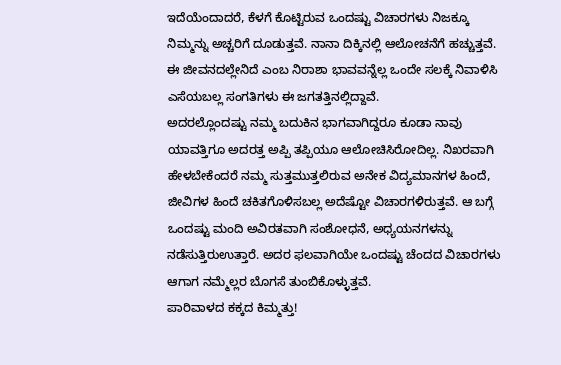ಇದೆಯೆಂದಾದರೆ, ಕೆಳಗೆ ಕೊಟ್ಟಿರುವ ಒಂದಷ್ಟು ವಿಚಾರಗಳು ನಿಜಕ್ಕೂ ನಿಮ್ಮನ್ನು ಅಚ್ಚರಿಗೆ ದೂಡುತ್ತವೆ. ನಾನಾ ದಿಕ್ಕಿನಲ್ಲಿ ಆಲೋಚನೆಗೆ ಹಚ್ಚುತ್ತವೆ. ಈ ಜೀವನದಲ್ಲೇನಿದೆ ಎಂಬ ನಿರಾಶಾ ಭಾವವನ್ನೆಲ್ಲ ಒಂದೇ ಸಲಕ್ಕೆ ನಿವಾಳಿಸಿ ಎಸೆಯಬಲ್ಲ ಸಂಗತಿಗಳು ಈ ಜಗತತ್ತಿನಲ್ಲಿದ್ದಾವೆ.
ಅದರಲ್ಲೊಂದಷ್ಟು ನಮ್ಮ ಬದುಕಿನ ಭಾಗವಾಗಿದ್ದರೂ ಕೂಡಾ ನಾವು ಯಾವತ್ತಿಗೂ ಅದರತ್ತ ಅಪ್ಪಿ ತಪ್ಪಿಯೂ ಆಲೋಚಿಸಿರೋದಿಲ್ಲ. ನಿಖರವಾಗಿ ಹೇಳಬೇಕೆಂದರೆ ನಮ್ಮ ಸುತ್ತಮುತ್ತಲಿರುವ ಅನೇಕ ವಿದ್ಯಮಾನಗಳ ಹಿಂದೆ, ಜೀವಿಗಳ ಹಿಂದೆ ಚಕಿತಗೊಳಿಸಬಲ್ಲ ಅದೆಷ್ಟೋ ವಿಚಾರಗಳಿರುತ್ತವೆ. ಆ ಬಗ್ಗೆ ಒಂದಷ್ಟು ಮಂದಿ ಅವಿರತವಾಗಿ ಸಂಶೋಧನೆ, ಅಧ್ಯಯನಗಳನ್ನು ನಡೆಸುತ್ತಿರುಉತ್ತಾರೆ. ಅದರ ಫಲವಾಗಿಯೇ ಒಂದಷ್ಟು ಚೆಂದದ ವಿಚಾರಗಳು ಆಗಾಗ ನಮ್ಮೆಲ್ಲರ ಬೊಗಸೆ ತುಂಬಿಕೊಳ್ಳುತ್ತವೆ.
ಪಾರಿವಾಳದ ಕಕ್ಕದ ಕಿಮ್ಮತ್ತು!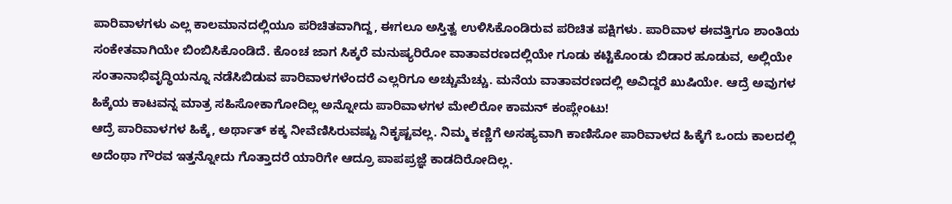ಪಾರಿವಾಳಗಳು ಎಲ್ಲ ಕಾಲಮಾನದಲ್ಲಿಯೂ ಪರಿಚಿತವಾಗಿದ್ದ, ಈಗಲೂ ಅಸ್ತಿತ್ವ ಉಳಿಸಿಕೊಂಡಿರುವ ಪರಿಚಿತ ಪಕ್ಷಿಗಳು. ಪಾರಿವಾಳ ಈವತ್ತಿಗೂ ಶಾಂತಿಯ ಸಂಕೇತವಾಗಿಯೇ ಬಿಂಬಿಸಿಕೊಂಡಿದೆ. ಕೊಂಚ ಜಾಗ ಸಿಕ್ಕರೆ ಮನುಷ್ಯರಿರೋ ವಾತಾವರಣದಲ್ಲಿಯೇ ಗೂಡು ಕಟ್ಟಿಕೊಂಡು ಬಿಡಾರ ಹೂಡುವ, ಅಲ್ಲಿಯೇ ಸಂತಾನಾಭಿವೃದ್ಧಿಯನ್ನೂ ನಡೆಸಿಬಿಡುವ ಪಾರಿವಾಳಗಳೆಂದರೆ ಎಲ್ಲರಿಗೂ ಅಚ್ಚುಮೆಚ್ಚು. ಮನೆಯ ವಾತಾವರಣದಲ್ಲಿ ಅವಿದ್ದರೆ ಖುಷಿಯೇ. ಆದ್ರೆ ಅವುಗಳ ಹಿಕ್ಕೆಯ ಕಾಟವನ್ನ ಮಾತ್ರ ಸಹಿಸೋಕಾಗೋದಿಲ್ಲ ಅನ್ನೋದು ಪಾರಿವಾಳಗಳ ಮೇಲಿರೋ ಕಾಮನ್ ಕಂಪ್ಲೇಂಟು!
ಆದ್ರೆ ಪಾರಿವಾಳಗಳ ಹಿಕ್ಕೆ, ಅರ್ಥಾತ್ ಕಕ್ಕ ನೀವೆಣಿಸಿರುವಷ್ಟು ನಿಕೃಷ್ಟವಲ್ಲ. ನಿಮ್ಮ ಕಣ್ಣಿಗೆ ಅಸಹ್ಯವಾಗಿ ಕಾಣಿಸೋ ಪಾರಿವಾಳದ ಹಿಕ್ಕೆಗೆ ಒಂದು ಕಾಲದಲ್ಲಿ ಅದೆಂಥಾ ಗೌರವ ಇತ್ತನ್ನೋದು ಗೊತ್ತಾದರೆ ಯಾರಿಗೇ ಆದ್ರೂ ಪಾಪಪ್ರಜ್ಞೆ ಕಾಡದಿರೋದಿಲ್ಲ.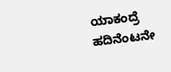ಯಾಕಂದ್ರೆ ಹದಿನೆಂಟನೇ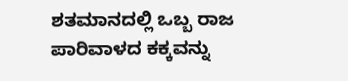ಶತಮಾನದಲ್ಲಿ ಒಬ್ಬ ರಾಜ ಪಾರಿವಾಳದ ಕಕ್ಕವನ್ನು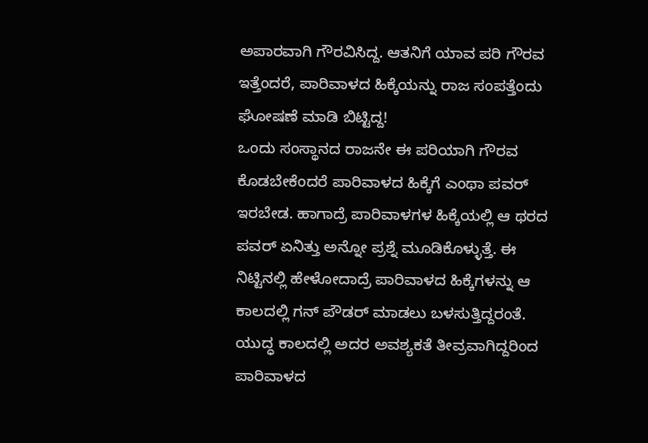ಅಪಾರವಾಗಿ ಗೌರವಿಸಿದ್ದ. ಆತನಿಗೆ ಯಾವ ಪರಿ ಗೌರವ ಇತ್ತೆಂದರೆ, ಪಾರಿವಾಳದ ಹಿಕ್ಕೆಯನ್ನು ರಾಜ ಸಂಪತ್ತೆಂದು ಘೋಷಣೆ ಮಾಡಿ ಬಿಟ್ಟಿದ್ದ!
ಒಂದು ಸಂಸ್ಥಾನದ ರಾಜನೇ ಈ ಪರಿಯಾಗಿ ಗೌರವ ಕೊಡಬೇಕೆಂದರೆ ಪಾರಿವಾಳದ ಹಿಕ್ಕೆಗೆ ಎಂಥಾ ಪವರ್ ಇರಬೇಡ. ಹಾಗಾದ್ರೆ ಪಾರಿವಾಳಗಳ ಹಿಕ್ಕೆಯಲ್ಲಿ ಆ ಥರದ ಪವರ್ ಏನಿತ್ತು ಅನ್ನೋ ಪ್ರಶ್ನೆ ಮೂಡಿಕೊಳ್ಳುತ್ತೆ. ಈ ನಿಟ್ಟಿನಲ್ಲಿ ಹೇಳೋದಾದ್ರೆ ಪಾರಿವಾಳದ ಹಿಕ್ಕೆಗಳನ್ನು ಆ ಕಾಲದಲ್ಲಿ ಗನ್ ಪೌಡರ್ ಮಾಡಲು ಬಳಸುತ್ತಿದ್ದರಂತೆ. ಯುದ್ಧ ಕಾಲದಲ್ಲಿ ಅದರ ಅವಶ್ಯಕತೆ ತೀವ್ರವಾಗಿದ್ದರಿಂದ ಪಾರಿವಾಳದ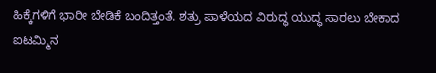ಹಿಕ್ಕೆಗಳಿಗೆ ಭಾರೀ ಬೇಡಿಕೆ ಬಂದಿತ್ತಂತೆ. ಶತ್ರು ಪಾಳೆಯದ ವಿರುದ್ಧ ಯುದ್ಧ ಸಾರಲು ಬೇಕಾದ ಐಟಮ್ಮಿನ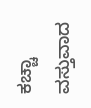ಕಚ್ಚಾ ವಸ್ತುವಾದ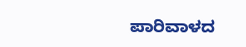ಪಾರಿವಾಳದ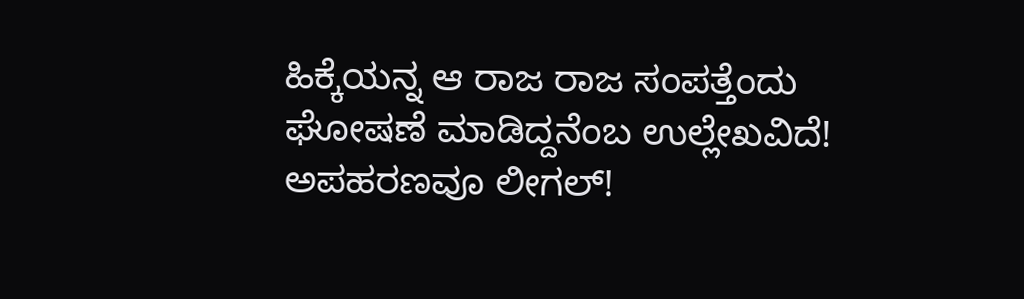ಹಿಕ್ಕೆಯನ್ನ ಆ ರಾಜ ರಾಜ ಸಂಪತ್ತೆಂದು ಘೋಷಣೆ ಮಾಡಿದ್ದನೆಂಬ ಉಲ್ಲೇಖವಿದೆ!
ಅಪಹರಣವೂ ಲೀಗಲ್!